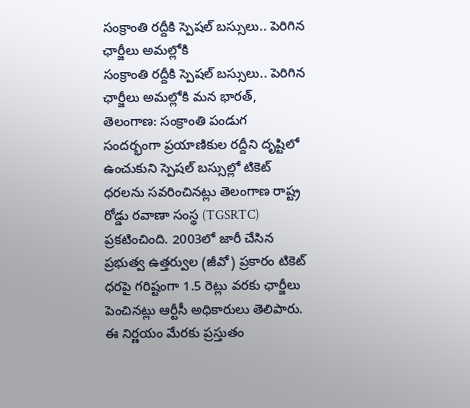సంక్రాంతి రద్దీకి స్పెషల్ బస్సులు.. పెరిగిన ఛార్జీలు అమల్లోకి
సంక్రాంతి రద్దీకి స్పెషల్ బస్సులు.. పెరిగిన ఛార్జీలు అమల్లోకి మన భారత్, తెలంగాణ: సంక్రాంతి పండుగ సందర్భంగా ప్రయాణికుల రద్దీని దృష్టిలో ఉంచుకుని స్పెషల్ బస్సుల్లో టికెట్ ధరలను సవరించినట్లు తెలంగాణ రాష్ట్ర రోడ్డు రవాణా సంస్థ (TGSRTC) ప్రకటించింది. 2003లో జారీ చేసిన ప్రభుత్వ ఉత్తర్వుల (జీవో) ప్రకారం టికెట్ ధరపై గరిష్టంగా 1.5 రెట్లు వరకు ఛార్జీలు పెంచినట్లు ఆర్టీసీ అధికారులు తెలిపారు. ఈ నిర్ణయం మేరకు ప్రస్తుతం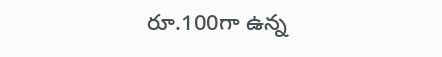రూ.100గా ఉన్న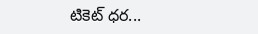టికెట్ ధర...